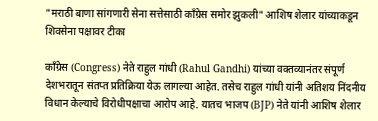"मराठी बाणा सांगणारी सेना सत्तेसाठी काँग्रेस समोर झुकली" आशिष शेलार यांच्याकडून शिवसेना पक्षावर टीका

काँग्रेस (Congress) नेते राहुल गांधी (Rahul Gandhi) यांच्या वक्तव्यानंतर संपूर्ण देशभरातून संतप्त प्रतिक्रिया येऊ लागल्या आहेत. तसेच राहुल गांधी यांनी अतिशय निंदनीय विधान केल्याचे विरोधीपक्षाचा आरोप आहे. यातच भाजप (BJP) नेते यांनी आशिष शेलार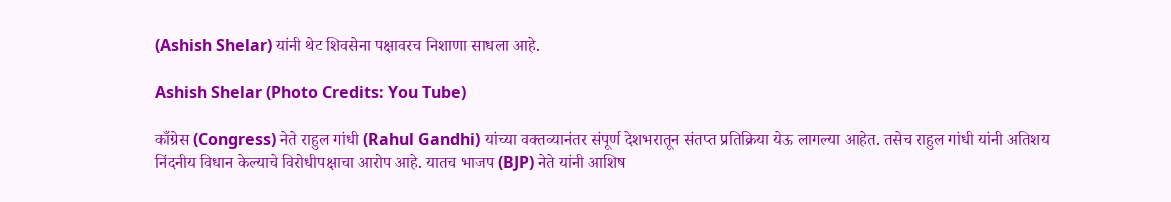(Ashish Shelar) यांनी थेट शिवसेना पक्षावरच निशाणा साधला आहे.

Ashish Shelar (Photo Credits: You Tube)

काँग्रेस (Congress) नेते राहुल गांधी (Rahul Gandhi) यांच्या वक्तव्यानंतर संपूर्ण देशभरातून संतप्त प्रतिक्रिया येऊ लागल्या आहेत. तसेच राहुल गांधी यांनी अतिशय निंदनीय विधान केल्याचे विरोधीपक्षाचा आरोप आहे. यातच भाजप (BJP) नेते यांनी आशिष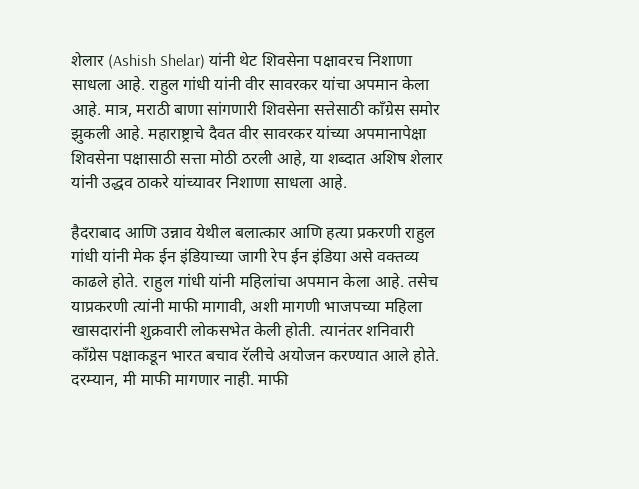शेलार (Ashish Shelar) यांनी थेट शिवसेना पक्षावरच निशाणा साधला आहे. राहुल गांधी यांनी वीर सावरकर यांचा अपमान केला आहे. मात्र, मराठी बाणा सांगणारी शिवसेना सत्तेसाठी काँग्रेस समोर झुकली आहे. महाराष्ट्राचे दैवत वीर सावरकर यांच्या अपमानापेक्षा शिवसेना पक्षासाठी सत्ता मोठी ठरली आहे, या शब्दात अशिष शेलार यांनी उद्धव ठाकरे यांच्यावर निशाणा साधला आहे.

हैदराबाद आणि उन्नाव येथील बलात्कार आणि हत्या प्रकरणी राहुल गांधी यांनी मेक ईन इंडियाच्या जागी रेप ईन इंडिया असे वक्तव्य काढले होते. राहुल गांधी यांनी महिलांचा अपमान केला आहे. तसेच याप्रकरणी त्यांनी माफी मागावी, अशी मागणी भाजपच्या महिला खासदारांनी शुक्रवारी लोकसभेत केली होती. त्यानंतर शनिवारी काँग्रेस पक्षाकडून भारत बचाव रॅलीचे अयोजन करण्यात आले होते. दरम्यान, मी माफी मागणार नाही. माफी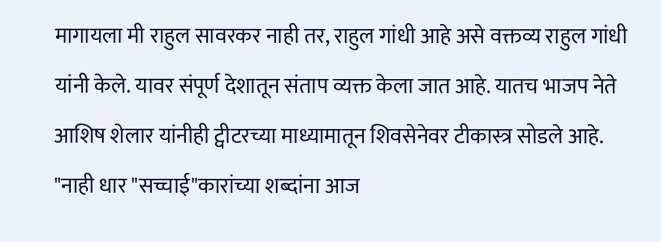मागायला मी राहुल सावरकर नाही तर, राहुल गांधी आहे असे वक्तव्य राहुल गांधी यांनी केले. यावर संपूर्ण देशातून संताप व्यक्त केला जात आहे. यातच भाजप नेते आशिष शेलार यांनीही ट्वीटरच्या माध्यामातून शिवसेनेवर टीकास्त्र सोडले आहे. "नाही धार "सच्चाई"कारांच्या शब्दांना आज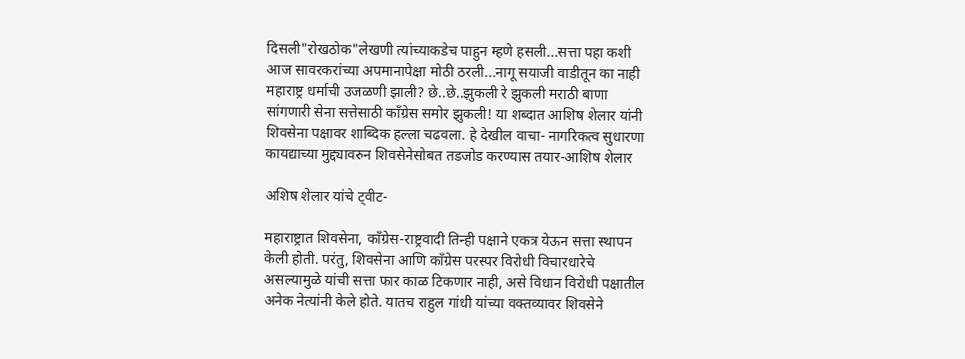दिसली"रोखठोक"लेखणी त्यांच्याकडेच पाहुन म्हणे हसली...सत्ता पहा कशी आज सावरकरांच्या अपमानापेक्षा मोठी ठरली...नागू सयाजी वाडीतून का नाही महाराष्ट्र धर्माची उजळणी झाली? छे..छे..झुकली रे झुकली मराठी बाणा सांगणारी सेना सत्तेसाठी काँग्रेस समोर झुकली! या शब्दात आशिष शेलार यांनी शिवसेना पक्षावर शाब्दिक हल्ला चढवला. हे देखील वाचा- नागरिकत्व सुधारणा कायद्याच्या मुद्द्यावरुन शिवसेनेसोबत तडजोड करण्यास तयार-आशिष शेलार

अशिष शेलार यांचे ट्वीट-

महाराष्ट्रात शिवसेना, काँग्रेस-राष्ट्रवादी तिन्ही पक्षाने एकत्र येऊन सत्ता स्थापन केली होती. परंतु, शिवसेना आणि काँग्रेस परस्पर विरोधी विचारधारेचे असल्यामुळे यांची सत्ता फार काळ टिकणार नाही, असे विधान विरोधी पक्षातील अनेक नेत्यांनी केले होते. यातच राहुल गांधी यांच्या वक्तव्यावर शिवसेने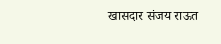खासदार संजय राऊत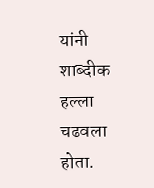यांनी शाब्दीक हल्ला चढवला होता.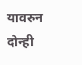यावरुन दोन्ही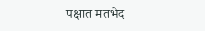पक्षात मतभेद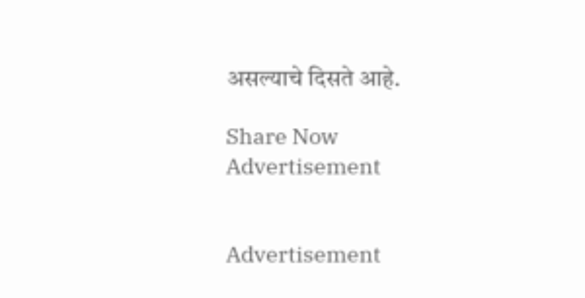असल्याचे दिसते आहे.

Share Now
Advertisement


Advertisement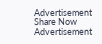Advertisement
Share Now
Advertisement